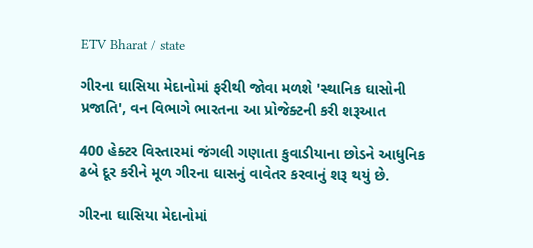ETV Bharat / state

ગીરના ઘાસિયા મેદાનોમાં ફરીથી જોવા મળશે 'સ્થાનિક ઘાસોની પ્રજાતિ', વન વિભાગે ભારતના આ પ્રોજેક્ટની કરી શરૂઆત

400 હેક્ટર વિસ્તારમાં જંગલી ગણાતા કુવાડીયાના છોડને આધુનિક ઢબે દૂર કરીને મૂળ ગીરના ઘાસનું વાવેતર કરવાનું શરૂ થયું છે.

ગીરના ઘાસિયા મેદાનોમાં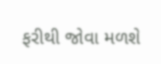ફરીથી જોવા મળશે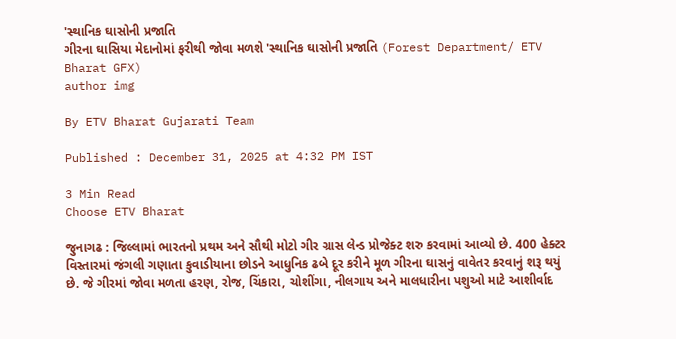'સ્થાનિક ઘાસોની પ્રજાતિ
ગીરના ઘાસિયા મેદાનોમાં ફરીથી જોવા મળશે 'સ્થાનિક ઘાસોની પ્રજાતિ (Forest Department/ ETV Bharat GFX)
author img

By ETV Bharat Gujarati Team

Published : December 31, 2025 at 4:32 PM IST

3 Min Read
Choose ETV Bharat

જુનાગઢ : જિલ્લામાં ભારતનો પ્રથમ અને સૌથી મોટો ગીર ગ્રાસ લેન્ડ પ્રોજેક્ટ શરુ કરવામાં આવ્યો છે. 400 હેક્ટર વિસ્તારમાં જંગલી ગણાતા કુવાડીયાના છોડને આધુનિક ઢબે દૂર કરીને મૂળ ગીરના ઘાસનું વાવેતર કરવાનું શરૂ થયું છે. જે ગીરમાં જોવા મળતા હરણ, રોજ, ચિંકારા, ચોશીંગા, નીલગાય અને માલધારીના પશુઓ માટે આશીર્વાદ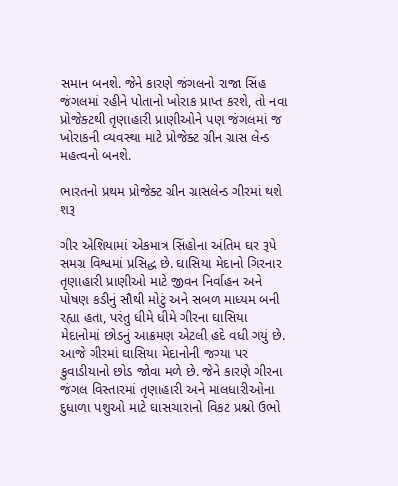સમાન બનશે. જેને કારણે જંગલનો રાજા સિંહ જંગલમાં રહીને પોતાનો ખોરાક પ્રાપ્ત કરશે, તો નવા પ્રોજેક્ટથી તૃણાહારી પ્રાણીઓને પણ જંગલમાં જ ખોરાકની વ્યવસ્થા માટે પ્રોજેક્ટ ગ્રીન ગ્રાસ લેન્ડ મહત્વનો બનશે.

ભારતનો પ્રથમ પ્રોજેક્ટ ગ્રીન ગ્રાસલેન્ડ ગીરમાં થશે શરૂ

ગીર એશિયામાં એકમાત્ર સિંહોના અંતિમ ઘર રૂપે સમગ્ર વિશ્વમાં પ્રસિદ્ધ છે. ઘાસિયા મેદાનો ગિરનાર તૃણાહારી પ્રાણીઓ માટે જીવન નિર્વાહન અને પોષણ કડીનું સૌથી મોટું અને સબળ માધ્યમ બની રહ્યા હતા, પરંતુ ધીમે ધીમે ગીરના ઘાસિયા મેદાનોમાં છોડનું આક્રમણ એટલી હદે વધી ગયું છે. આજે ગીરમાં ઘાસિયા મેદાનોની જગ્યા પર કુવાડીયાનો છોડ જોવા મળે છે. જેને કારણે ગીરના જંગલ વિસ્તારમાં તૃણાહારી અને માલધારીઓના દુધાળા પશુઓ માટે ઘાસચારાનો વિકટ પ્રશ્નો ઉભો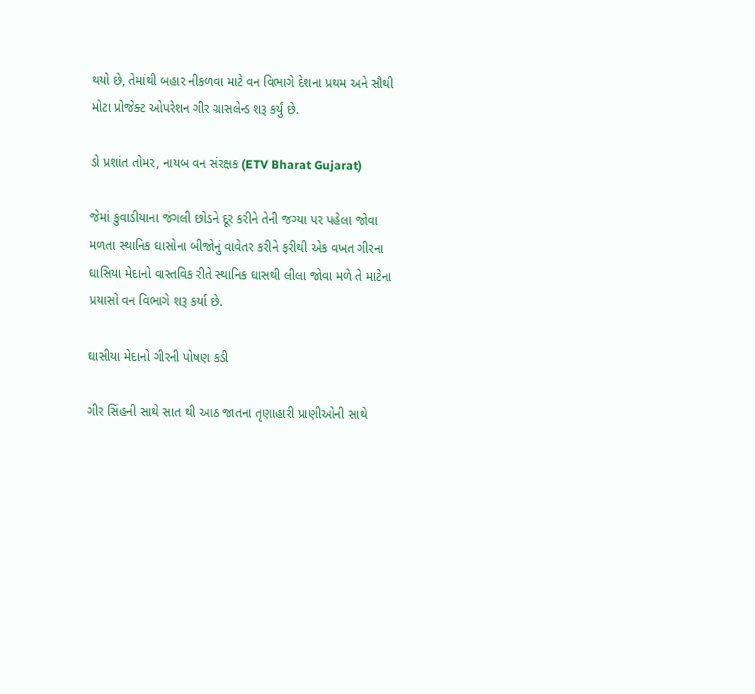થયો છે, તેમાંથી બહાર નીકળવા માટે વન વિભાગે દેશના પ્રથમ અને સૌથી મોટા પ્રોજેક્ટ ઓપરેશન ગીર ગ્રાસલેન્ડ શરૂ કર્યું છે.

ડો પ્રશાંત તોમર, નાયબ વન સંરક્ષક (ETV Bharat Gujarat)

જેમાં કુવાડીયાના જંગલી છોડને દૂર કરીને તેની જગ્યા પર પહેલા જોવા મળતા સ્થાનિક ઘાસોના બીજોનું વાવેતર કરીને ફરીથી એક વખત ગીરના ઘાસિયા મેદાનો વાસ્તવિક રીતે સ્થાનિક ઘાસથી લીલા જોવા મળે તે માટેના પ્રયાસો વન વિભાગે શરૂ કર્યા છે.

ઘાસીયા મેદાનો ગીરની પોષણ કડી

ગીર સિંહની સાથે સાત થી આઠ જાતના તૃણાહારી પ્રાણીઓની સાથે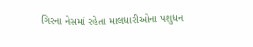ગિરના નેસમાં રહેતા માલધારીઓના પશુધન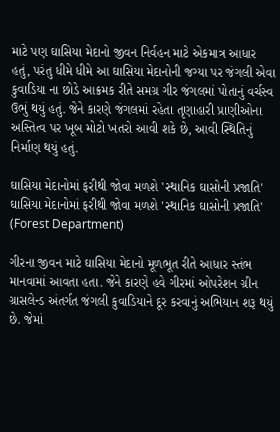માટે પણ ઘાસિયા મેદાનો જીવન નિર્વહન માટે એકમાત્ર આધાર હતું, પરંતુ ધીમે ધીમે આ ઘાસિયા મેદાનોની જગ્યા પર જંગલી એવા કુવાડિયા ના છોડે આક્રમક રીતે સમગ્ર ગીર જંગલમાં પોતાનું વર્ચસ્વ ઉભું થયું હતું. જેને કારણે જંગલમાં રહેતા તૃણાહારી પ્રાણીઓના અસ્તિત્વ પર ખૂબ મોટો ખતરો આવી શકે છે, આવી સ્થિતિનું નિર્માણ થયું હતું.

ઘાસિયા મેદાનોમાં ફરીથી જોવા મળશે 'સ્થાનિક ઘાસોની પ્રજાતિ'
ઘાસિયા મેદાનોમાં ફરીથી જોવા મળશે 'સ્થાનિક ઘાસોની પ્રજાતિ' (Forest Department)

ગીરના જીવન માટે ઘાસિયા મેદાનો મૂળભૂત રીતે આધાર સ્તંભ માનવામાં આવતા હતા. જેને કારણે હવે ગીરમાં ઓપરેશન ગ્રીન ગ્રાસલેન્ડ અંતર્ગત જંગલી કુવાડિયાને દૂર કરવાનું અભિયાન શરૂ થયું છે. જેમાં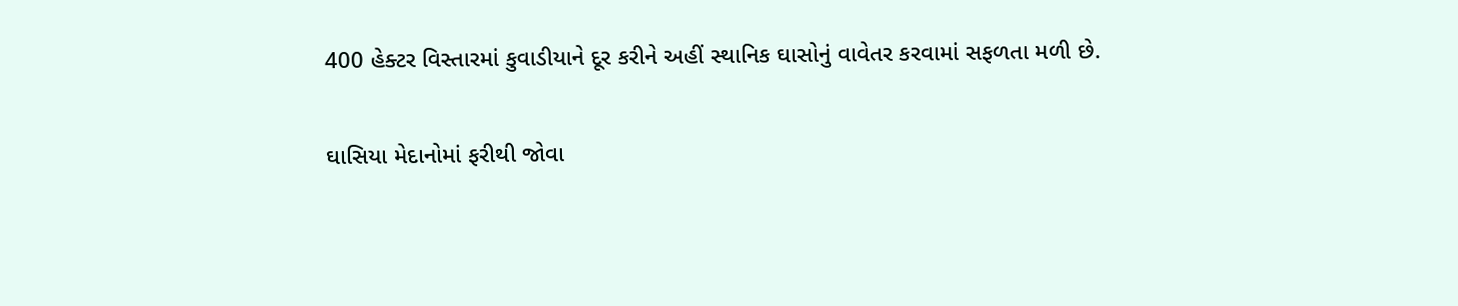400 હેક્ટર વિસ્તારમાં કુવાડીયાને દૂર કરીને અહીં સ્થાનિક ઘાસોનું વાવેતર કરવામાં સફળતા મળી છે.

ઘાસિયા મેદાનોમાં ફરીથી જોવા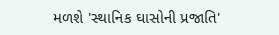મળશે 'સ્થાનિક ઘાસોની પ્રજાતિ'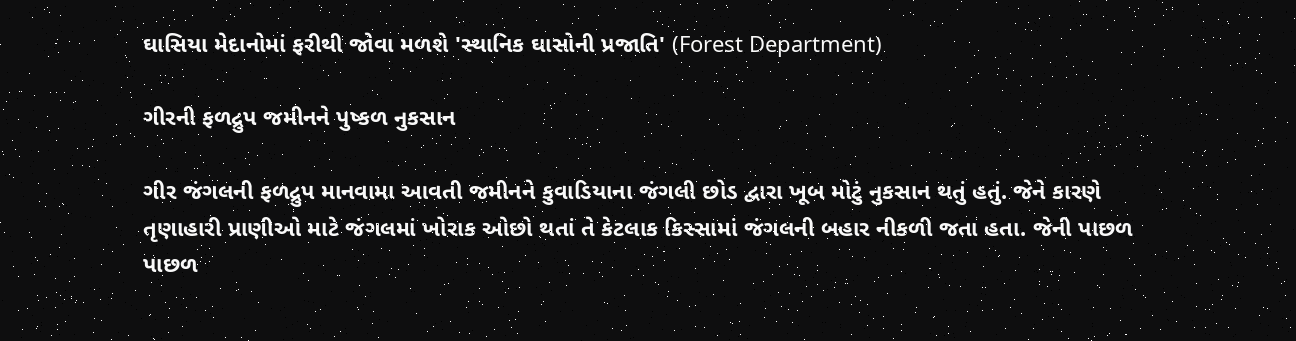ઘાસિયા મેદાનોમાં ફરીથી જોવા મળશે 'સ્થાનિક ઘાસોની પ્રજાતિ' (Forest Department)

ગીરની ફળદ્રુપ જમીનને પુષ્કળ નુકસાન

ગીર જંગલની ફળદ્રુપ માનવામા આવતી જમીનને કુવાડિયાના જંગલી છોડ દ્વારા ખૂબ મોટું નુકસાન થતું હતું. જેને કારણે તૃણાહારી પ્રાણીઓ માટે જંગલમાં ખોરાક ઓછો થતાં તે કેટલાક કિસ્સામાં જંગલની બહાર નીકળી જતા હતા. જેની પાછળ પાછળ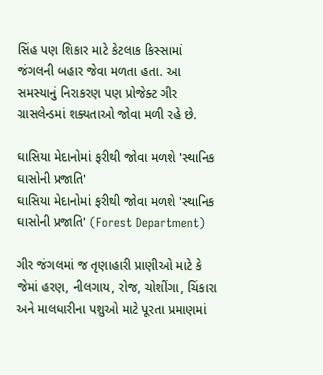સિંહ પણ શિકાર માટે કેટલાક કિસ્સામાં જંગલની બહાર જેવા મળતા હતા. આ સમસ્યાનું નિરાકરણ પણ પ્રોજેક્ટ ગીર ગ્રાસલેન્ડમાં શક્યતાઓ જોવા મળી રહે છે.

ઘાસિયા મેદાનોમાં ફરીથી જોવા મળશે 'સ્થાનિક ઘાસોની પ્રજાતિ'
ઘાસિયા મેદાનોમાં ફરીથી જોવા મળશે 'સ્થાનિક ઘાસોની પ્રજાતિ' (Forest Department)

ગીર જંગલમાં જ તૃણાહારી પ્રાણીઓ માટે કે જેમાં હરણ, નીલગાય, રોજ, ચોશીંગા, ચિંકારા અને માલધારીના પશુઓ માટે પૂરતા પ્રમાણમાં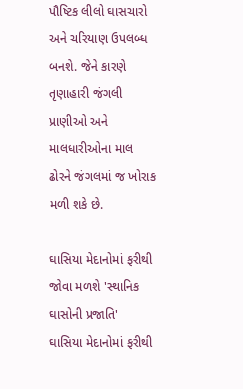પૌષ્ટિક લીલો ઘાસચારો અને ચરિયાણ ઉપલબ્ધ બનશે. જેને કારણે તૃણાહારી જંગલી પ્રાણીઓ અને માલધારીઓના માલ ઢોરને જંગલમાં જ ખોરાક મળી શકે છે.

ઘાસિયા મેદાનોમાં ફરીથી જોવા મળશે 'સ્થાનિક ઘાસોની પ્રજાતિ'
ઘાસિયા મેદાનોમાં ફરીથી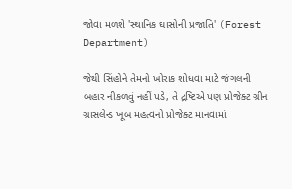જોવા મળશે 'સ્થાનિક ઘાસોની પ્રજાતિ' (Forest Department)

જેથી સિંહોને તેમનો ખોરાક શોધવા માટે જંગલની બહાર નીકળવું નહીં પડે, તે દ્રષ્ટિએ પણ પ્રોજેક્ટ ગ્રીન ગ્રાસલેન્ડ ખૂબ મહત્વનો પ્રોજેક્ટ માનવામાં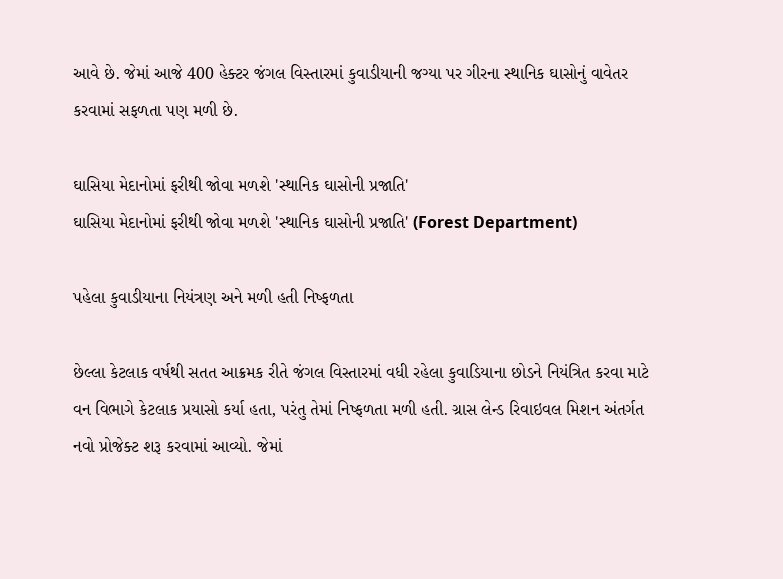આવે છે. જેમાં આજે 400 હેક્ટર જંગલ વિસ્તારમાં કુવાડીયાની જગ્યા પર ગીરના સ્થાનિક ઘાસોનું વાવેતર કરવામાં સફળતા પણ મળી છે.

ઘાસિયા મેદાનોમાં ફરીથી જોવા મળશે 'સ્થાનિક ઘાસોની પ્રજાતિ'
ઘાસિયા મેદાનોમાં ફરીથી જોવા મળશે 'સ્થાનિક ઘાસોની પ્રજાતિ' (Forest Department)

પહેલા કુવાડીયાના નિયંત્રણ અને મળી હતી નિષ્ફળતા

છેલ્લા કેટલાક વર્ષથી સતત આક્રમક રીતે જંગલ વિસ્તારમાં વધી રહેલા કુવાડિયાના છોડને નિયંત્રિત કરવા માટે વન વિભાગે કેટલાક પ્રયાસો કર્યા હતા, પરંતુ તેમાં નિષ્ફળતા મળી હતી. ગ્રાસ લેન્ડ રિવાઇવલ મિશન અંતર્ગત નવો પ્રોજેક્ટ શરૂ કરવામાં આવ્યો. જેમાં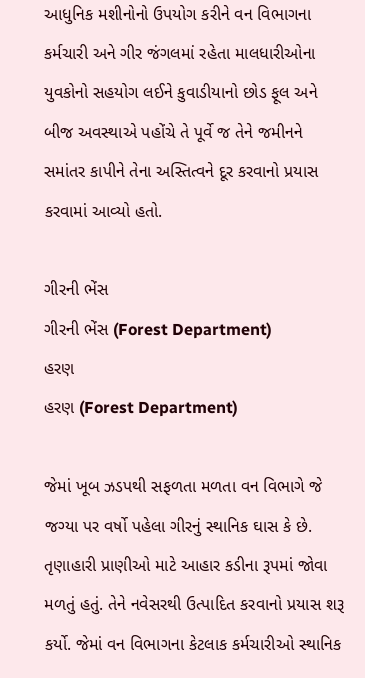આધુનિક મશીનોનો ઉપયોગ કરીને વન વિભાગના કર્મચારી અને ગીર જંગલમાં રહેતા માલધારીઓના યુવકોનો સહયોગ લઈને કુવાડીયાનો છોડ ફૂલ અને બીજ અવસ્થાએ પહોંચે તે પૂર્વે જ તેને જમીનને સમાંતર કાપીને તેના અસ્તિત્વને દૂર કરવાનો પ્રયાસ કરવામાં આવ્યો હતો.

ગીરની ભેંસ
ગીરની ભેંસ (Forest Department)
હરણ
હરણ (Forest Department)

જેમાં ખૂબ ઝડપથી સફળતા મળતા વન વિભાગે જે જગ્યા પર વર્ષો પહેલા ગીરનું સ્થાનિક ઘાસ કે છે. તૃણાહારી પ્રાણીઓ માટે આહાર કડીના રૂપમાં જોવા મળતું હતું. તેને નવેસરથી ઉત્પાદિત કરવાનો પ્રયાસ શરૂ કર્યો. જેમાં વન વિભાગના કેટલાક કર્મચારીઓ સ્થાનિક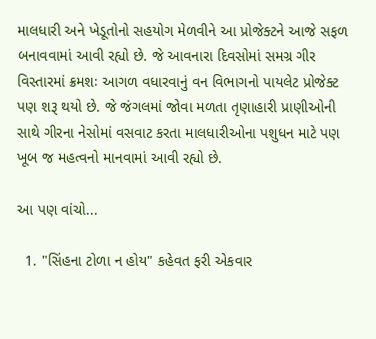માલધારી અને ખેડૂતોનો સહયોગ મેળવીને આ પ્રોજેક્ટને આજે સફળ બનાવવામાં આવી રહ્યો છે. જે આવનારા દિવસોમાં સમગ્ર ગીર વિસ્તારમાં ક્રમશઃ આગળ વધારવાનું વન વિભાગનો પાયલેટ પ્રોજેક્ટ પણ શરૂ થયો છે. જે જંગલમાં જોવા મળતા તૃણાહારી પ્રાણીઓની સાથે ગીરના નેસોમાં વસવાટ કરતા માલધારીઓના પશુધન માટે પણ ખૂબ જ મહત્વનો માનવામાં આવી રહ્યો છે.

આ પણ વાંચો...

  1. "સિંહના ટોળા ન હોય" કહેવત ફરી એકવાર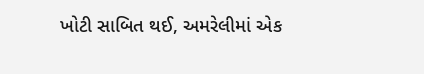ખોટી સાબિત થઈ, અમરેલીમાં એક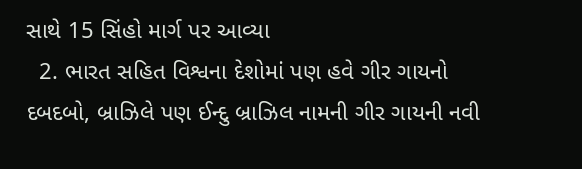સાથે 15 સિંહો માર્ગ પર આવ્યા
  2. ભારત સહિત વિશ્વના દેશોમાં પણ હવે ગીર ગાયનો દબદબો, બ્રાઝિલે પણ ઈન્દુ બ્રાઝિલ નામની ગીર ગાયની નવી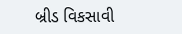બ્રીડ વિકસાવી